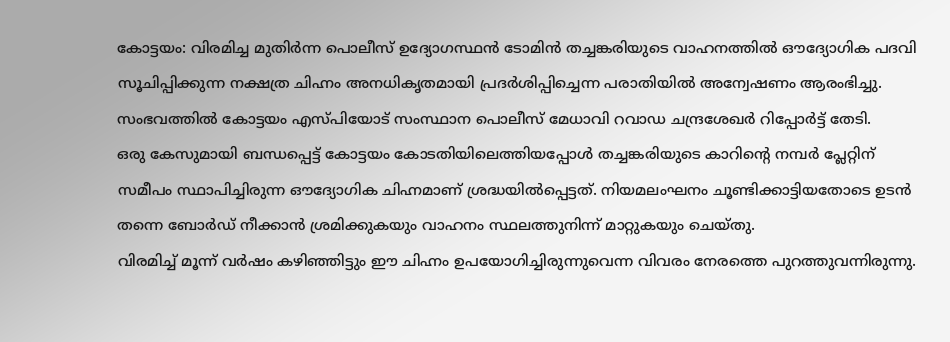കോട്ടയം: വിരമിച്ച മുതിർന്ന പൊലീസ് ഉദ്യോഗസ്ഥൻ ടോമിൻ തച്ചങ്കരിയുടെ വാഹനത്തിൽ ഔദ്യോഗിക പദവി സൂചിപ്പിക്കുന്ന നക്ഷത്ര ചിഹ്നം അനധികൃതമായി പ്രദർശിപ്പിച്ചെന്ന പരാതിയിൽ അന്വേഷണം ആരംഭിച്ചു. സംഭവത്തിൽ കോട്ടയം എസ്പിയോട് സംസ്ഥാന പൊലീസ് മേധാവി റവാഡ ചന്ദ്രശേഖർ റിപ്പോർട്ട് തേടി.
ഒരു കേസുമായി ബന്ധപ്പെട്ട് കോട്ടയം കോടതിയിലെത്തിയപ്പോൾ തച്ചങ്കരിയുടെ കാറിന്റെ നമ്പർ പ്ലേറ്റിന് സമീപം സ്ഥാപിച്ചിരുന്ന ഔദ്യോഗിക ചിഹ്നമാണ് ശ്രദ്ധയിൽപ്പെട്ടത്. നിയമലംഘനം ചൂണ്ടിക്കാട്ടിയതോടെ ഉടൻ തന്നെ ബോർഡ് നീക്കാൻ ശ്രമിക്കുകയും വാഹനം സ്ഥലത്തുനിന്ന് മാറ്റുകയും ചെയ്തു.
വിരമിച്ച് മൂന്ന് വർഷം കഴിഞ്ഞിട്ടും ഈ ചിഹ്നം ഉപയോഗിച്ചിരുന്നുവെന്ന വിവരം നേരത്തെ പുറത്തുവന്നിരുന്നു.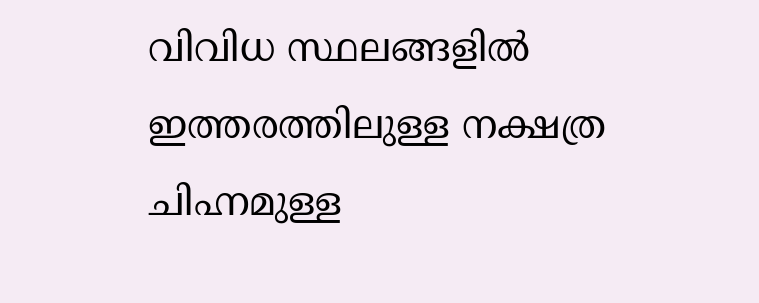വിവിധ സ്ഥലങ്ങളിൽ ഇത്തരത്തിലുള്ള നക്ഷത്ര ചിഹ്നമുള്ള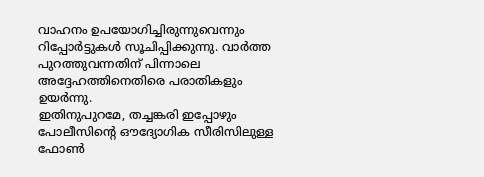വാഹനം ഉപയോഗിച്ചിരുന്നുവെന്നും റിപ്പോർട്ടുകൾ സൂചിപ്പിക്കുന്നു. വാർത്ത പുറത്തുവന്നതിന് പിന്നാലെ അദ്ദേഹത്തിനെതിരെ പരാതികളും ഉയർന്നു.
ഇതിനുപുറമേ, തച്ചങ്കരി ഇപ്പോഴും പോലീസിന്റെ ഔദ്യോഗിക സീരിസിലുള്ള ഫോൺ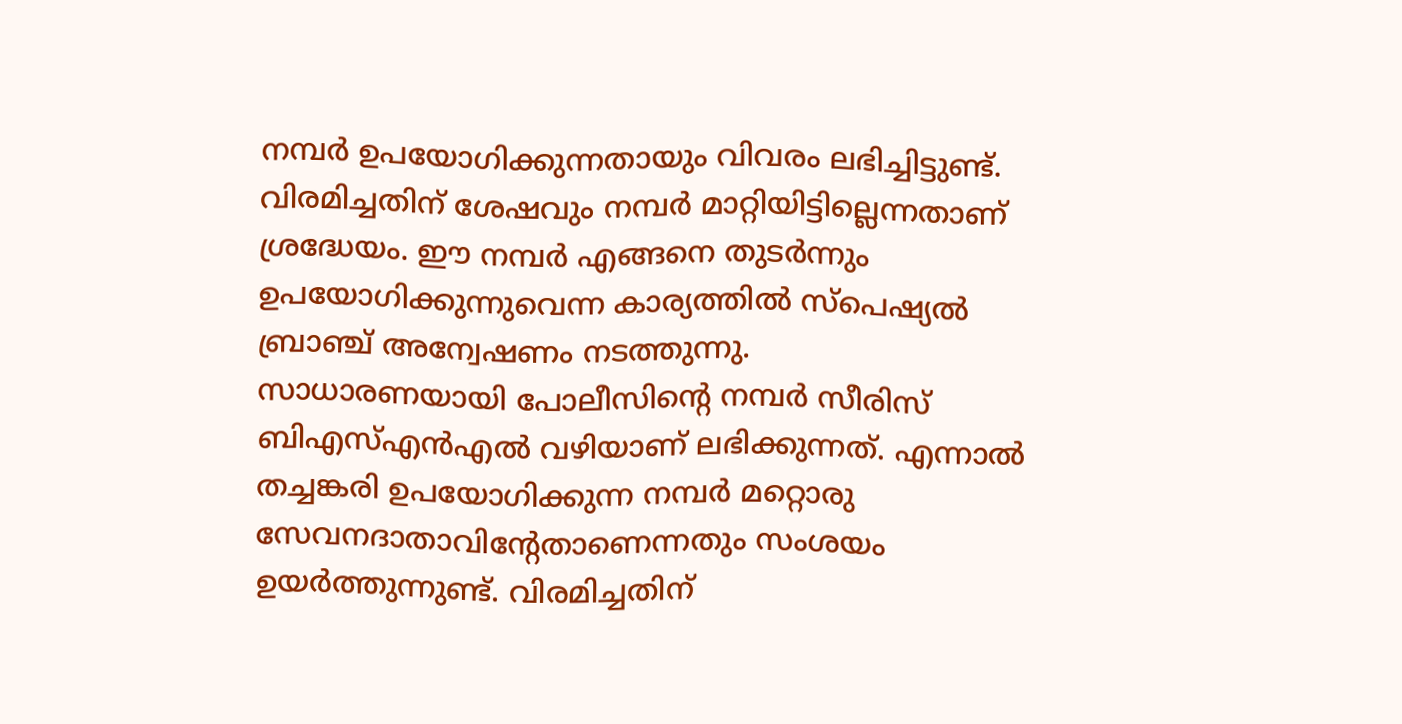നമ്പർ ഉപയോഗിക്കുന്നതായും വിവരം ലഭിച്ചിട്ടുണ്ട്. വിരമിച്ചതിന് ശേഷവും നമ്പർ മാറ്റിയിട്ടില്ലെന്നതാണ് ശ്രദ്ധേയം. ഈ നമ്പർ എങ്ങനെ തുടർന്നും ഉപയോഗിക്കുന്നുവെന്ന കാര്യത്തിൽ സ്പെഷ്യൽ ബ്രാഞ്ച് അന്വേഷണം നടത്തുന്നു.
സാധാരണയായി പോലീസിന്റെ നമ്പർ സീരിസ് ബിഎസ്എൻഎൽ വഴിയാണ് ലഭിക്കുന്നത്. എന്നാൽ തച്ചങ്കരി ഉപയോഗിക്കുന്ന നമ്പർ മറ്റൊരു സേവനദാതാവിന്റേതാണെന്നതും സംശയം ഉയർത്തുന്നുണ്ട്. വിരമിച്ചതിന്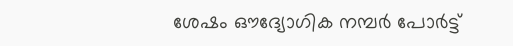ശേഷം ഔദ്യോഗിക നമ്പർ പോർട്ട്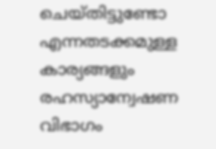ചെയ്തിട്ടുണ്ടോ എന്നതടക്കമുള്ള കാര്യങ്ങളും രഹസ്യാന്വേഷണ വിഭാഗം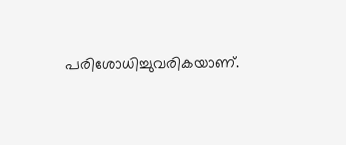പരിശോധിച്ചുവരികയാണ്.